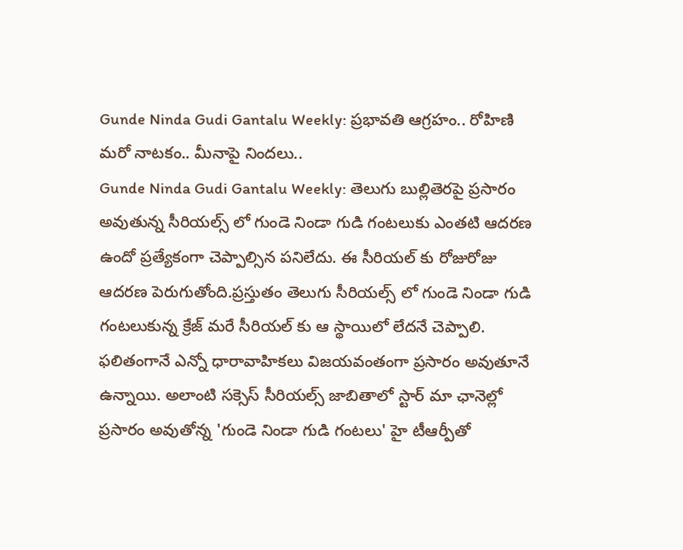Gunde Ninda Gudi Gantalu Weekly: ప్రభావతి ఆగ్రహం.. రోహిణి మరో నాటకం.. మీనాపై నిందలు..
Gunde Ninda Gudi Gantalu Weekly: తెలుగు బుల్లితెరపై ప్రసారం అవుతున్న సీరియల్స్ లో గుండె నిండా గుడి గంటలుకు ఎంతటి ఆదరణ ఉందో ప్రత్యేకంగా చెప్పాల్సిన పనిలేదు. ఈ సీరియల్ కు రోజురోజు ఆదరణ పెరుగుతోంది.ప్రస్తుతం తెలుగు సీరియల్స్ లో గుండె నిండా గుడి గంటలుకున్న క్రేజ్ మరే సీరియల్ కు ఆ స్థాయిలో లేదనే చెప్పాలి. ఫలితంగానే ఎన్నో ధారావాహికలు విజయవంతంగా ప్రసారం అవుతూనే ఉన్నాయి. అలాంటి సక్సెస్ సీరియల్స్ జాబితాలో స్టార్ మా ఛానెల్లో ప్రసారం అవుతోన్న 'గుండె నిండా గుడి గంటలు' హై టీఆర్పీతో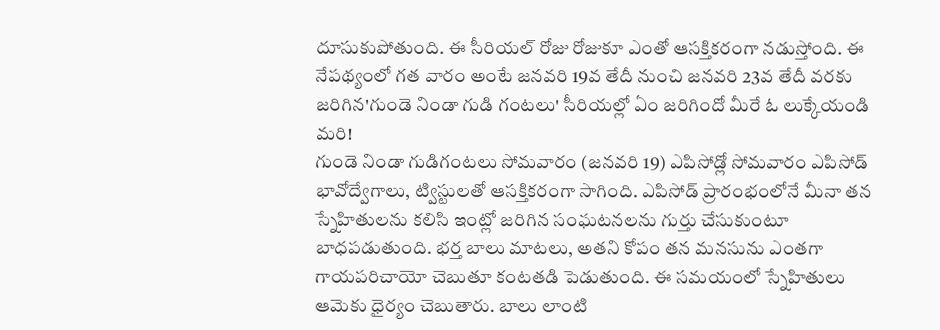దూసుకుపోతుంది. ఈ సీరియల్ రోజు రోజుకూ ఎంతో ఆసక్తికరంగా నడుస్తోంది. ఈ నేపథ్యంలో గత వారం అంటే జనవరి 19వ తేదీ నుంచి జనవరి 23వ తేదీ వరకు జరిగిన'గుండె నిండా గుడి గంటలు' సీరియల్లో ఏం జరిగిందో మీరే ఓ లుక్కేయండి మరి!
గుండె నిండా గుడిగంటలు సోమవారం (జనవరి 19) ఎపిసోడ్లో సోమవారం ఎపిసోడ్ భావోద్వేగాలు, ట్విస్టులతో ఆసక్తికరంగా సాగింది. ఎపిసోడ్ ప్రారంభంలోనే మీనా తన స్నేహితులను కలిసి ఇంట్లో జరిగిన సంఘటనలను గుర్తు చేసుకుంటూ బాధపడుతుంది. భర్త బాలు మాటలు, అతని కోపం తన మనసును ఎంతగా గాయపరిచాయో చెబుతూ కంటతడి పెడుతుంది. ఈ సమయంలో స్నేహితులు ఆమెకు ధైర్యం చెబుతారు. బాలు లాంటి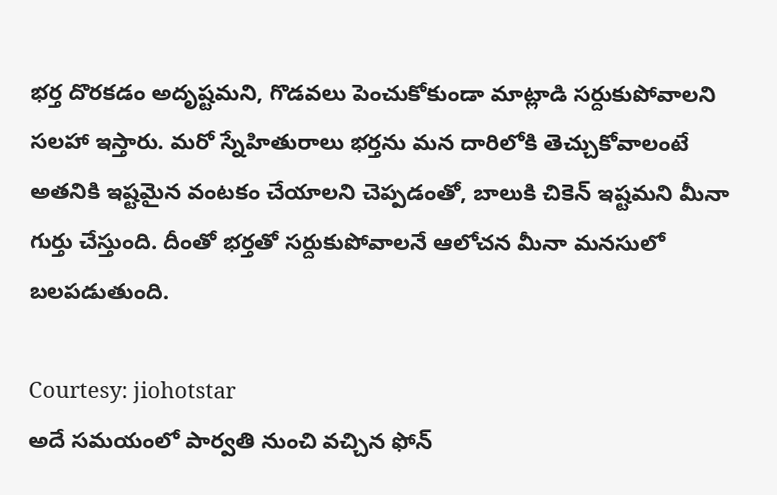భర్త దొరకడం అదృష్టమని, గొడవలు పెంచుకోకుండా మాట్లాడి సర్దుకుపోవాలని సలహా ఇస్తారు. మరో స్నేహితురాలు భర్తను మన దారిలోకి తెచ్చుకోవాలంటే అతనికి ఇష్టమైన వంటకం చేయాలని చెప్పడంతో, బాలుకి చికెన్ ఇష్టమని మీనా గుర్తు చేస్తుంది. దీంతో భర్తతో సర్దుకుపోవాలనే ఆలోచన మీనా మనసులో బలపడుతుంది.

Courtesy: jiohotstar
అదే సమయంలో పార్వతి నుంచి వచ్చిన ఫోన్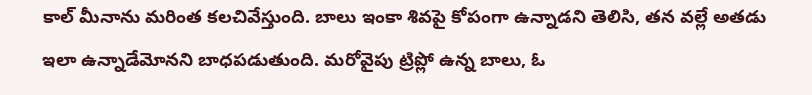కాల్ మీనాను మరింత కలచివేస్తుంది. బాలు ఇంకా శివపై కోపంగా ఉన్నాడని తెలిసి, తన వల్లే అతడు ఇలా ఉన్నాడేమోనని బాధపడుతుంది. మరోవైపు ట్రిప్లో ఉన్న బాలు, ఓ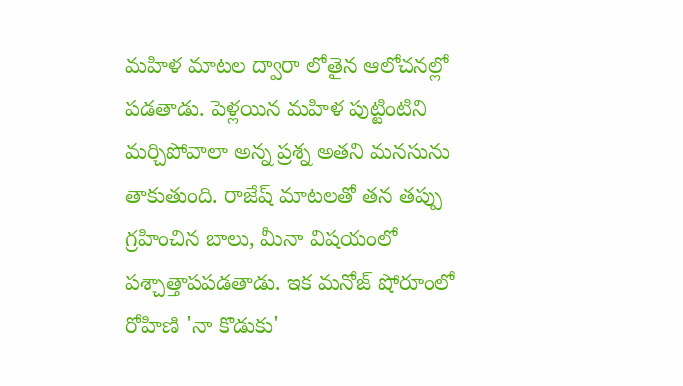మహిళ మాటల ద్వారా లోతైన ఆలోచనల్లో పడతాడు. పెళ్లయిన మహిళ పుట్టింటిని మర్చిపోవాలా అన్న ప్రశ్న అతని మనసును తాకుతుంది. రాజేష్ మాటలతో తన తప్పు గ్రహించిన బాలు, మీనా విషయంలో పశ్చాత్తాపపడతాడు. ఇక మనోజ్ షోరూంలో రోహిణి 'నా కొడుకు'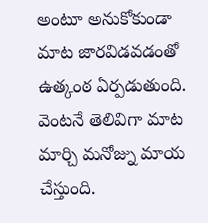అంటూ అనుకోకుండా మాట జారవిడవడంతో ఉత్కంఠ ఏర్పడుతుంది. వెంటనే తెలివిగా మాట మార్చి మనోజ్ను మాయ చేస్తుంది.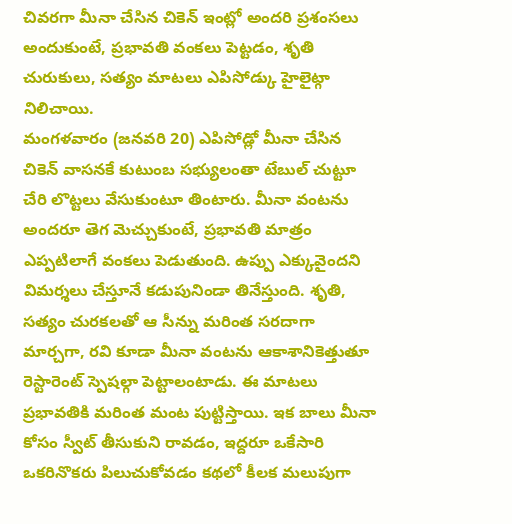చివరగా మీనా చేసిన చికెన్ ఇంట్లో అందరి ప్రశంసలు అందుకుంటే, ప్రభావతి వంకలు పెట్టడం, శృతి చురుకులు, సత్యం మాటలు ఎపిసోడ్కు హైలైట్గా నిలిచాయి.
మంగళవారం (జనవరి 20) ఎపిసోడ్లో మీనా చేసిన చికెన్ వాసనకే కుటుంబ సభ్యులంతా టేబుల్ చుట్టూ చేరి లొట్టలు వేసుకుంటూ తింటారు. మీనా వంటను అందరూ తెగ మెచ్చుకుంటే, ప్రభావతి మాత్రం ఎప్పటిలాగే వంకలు పెడుతుంది. ఉప్పు ఎక్కువైందని విమర్శలు చేస్తూనే కడుపునిండా తినేస్తుంది. శృతి, సత్యం చురకలతో ఆ సీన్ను మరింత సరదాగా మార్చగా, రవి కూడా మీనా వంటను ఆకాశానికెత్తుతూ రెస్టారెంట్ స్పెషల్గా పెట్టాలంటాడు. ఈ మాటలు ప్రభావతికి మరింత మంట పుట్టిస్తాయి. ఇక బాలు మీనా కోసం స్వీట్ తీసుకుని రావడం, ఇద్దరూ ఒకేసారి ఒకరినొకరు పిలుచుకోవడం కథలో కీలక మలుపుగా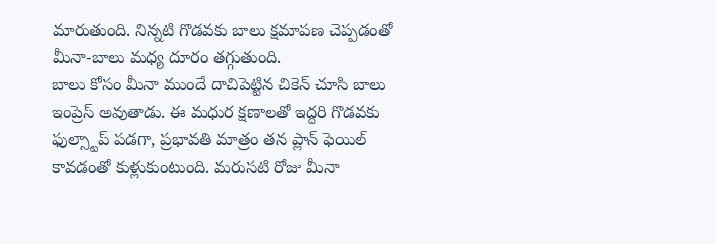మారుతుంది. నిన్నటి గొడవకు బాలు క్షమాపణ చెప్పడంతో మీనా-బాలు మధ్య దూరం తగ్గుతుంది.
బాలు కోసం మీనా ముందే దాచిపెట్టిన చికెన్ చూసి బాలు ఇంప్రెస్ అవుతాడు. ఈ మధుర క్షణాలతో ఇద్దరి గొడవకు ఫుల్స్టాప్ పడగా, ప్రభావతి మాత్రం తన ప్లాన్ ఫెయిల్ కావడంతో కుళ్లుకుంటుంది. మరుసటి రోజు మీనా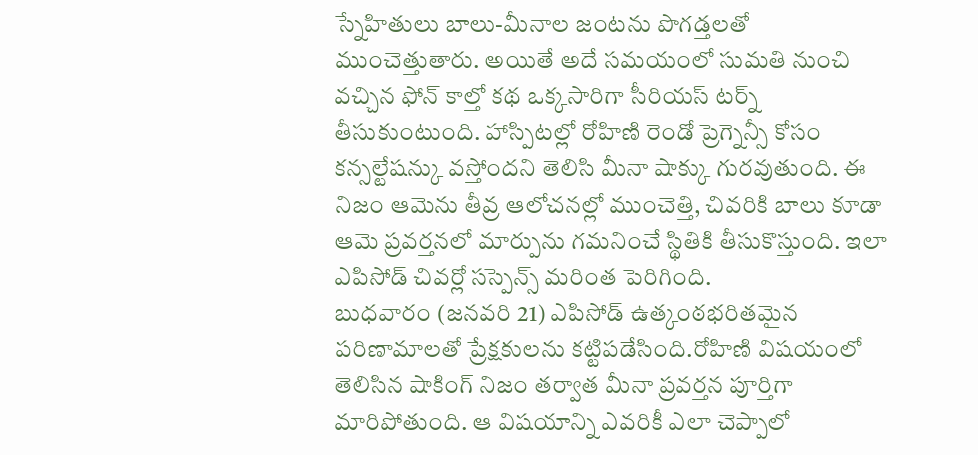స్నేహితులు బాలు-మీనాల జంటను పొగడ్తలతో ముంచెత్తుతారు. అయితే అదే సమయంలో సుమతి నుంచి వచ్చిన ఫోన్ కాల్తో కథ ఒక్కసారిగా సీరియస్ టర్న్ తీసుకుంటుంది. హాస్పిటల్లో రోహిణి రెండో ప్రెగ్నెన్సీ కోసం కన్సల్టేషన్కు వస్తోందని తెలిసి మీనా షాక్కు గురవుతుంది. ఈ నిజం ఆమెను తీవ్ర ఆలోచనల్లో ముంచెత్తి, చివరికి బాలు కూడా ఆమె ప్రవర్తనలో మార్పును గమనించే స్థితికి తీసుకొస్తుంది. ఇలా ఎపిసోడ్ చివర్లో సస్పెన్స్ మరింత పెరిగింది.
బుధవారం (జనవరి 21) ఎపిసోడ్ ఉత్కంఠభరితమైన పరిణామాలతో ప్రేక్షకులను కట్టిపడేసింది.రోహిణి విషయంలో తెలిసిన షాకింగ్ నిజం తర్వాత మీనా ప్రవర్తన పూర్తిగా మారిపోతుంది. ఆ విషయాన్ని ఎవరికీ ఎలా చెప్పాలో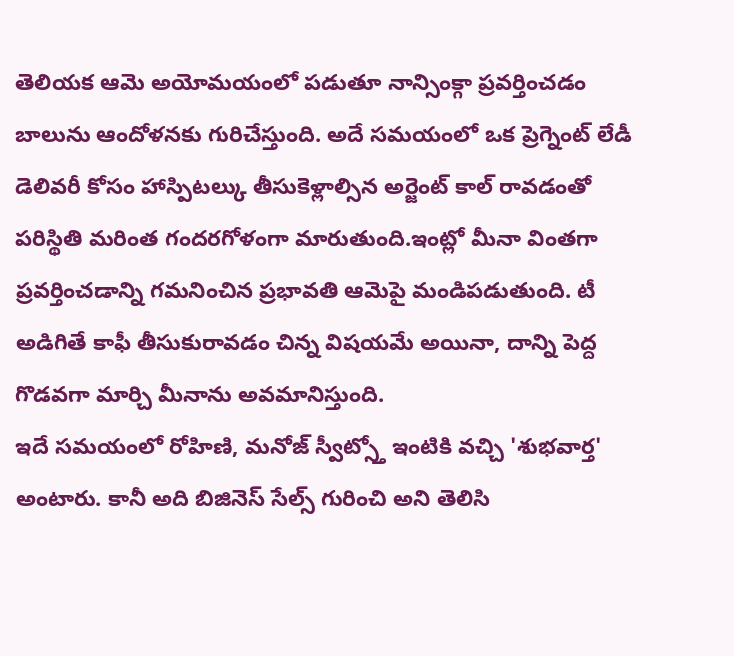తెలియక ఆమె అయోమయంలో పడుతూ నాన్సింక్గా ప్రవర్తించడం బాలును ఆందోళనకు గురిచేస్తుంది. అదే సమయంలో ఒక ప్రెగ్నెంట్ లేడీ డెలివరీ కోసం హాస్పిటల్కు తీసుకెళ్లాల్సిన అర్జెంట్ కాల్ రావడంతో పరిస్థితి మరింత గందరగోళంగా మారుతుంది.ఇంట్లో మీనా వింతగా ప్రవర్తించడాన్ని గమనించిన ప్రభావతి ఆమెపై మండిపడుతుంది. టీ అడిగితే కాఫీ తీసుకురావడం చిన్న విషయమే అయినా, దాన్ని పెద్ద గొడవగా మార్చి మీనాను అవమానిస్తుంది.
ఇదే సమయంలో రోహిణి, మనోజ్ స్వీట్స్తో ఇంటికి వచ్చి 'శుభవార్త' అంటారు. కానీ అది బిజినెస్ సేల్స్ గురించి అని తెలిసి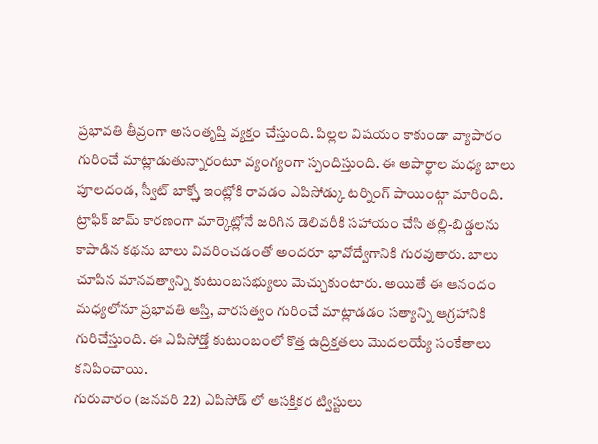ప్రభావతి తీవ్రంగా అసంతృప్తి వ్యక్తం చేస్తుంది. పిల్లల విషయం కాకుండా వ్యాపారం గురించే మాట్లాడుతున్నారంటూ వ్యంగ్యంగా స్పందిస్తుంది. ఈ అపార్థాల మధ్య బాలు పూలదండ, స్వీట్ బాక్స్తో ఇంట్లోకి రావడం ఎపిసోడ్కు టర్నింగ్ పాయింట్గా మారింది. ట్రాఫిక్ జామ్ కారణంగా మార్కెట్లోనే జరిగిన డెలివరీకి సహాయం చేసి తల్లి-బిడ్డలను కాపాడిన కథను బాలు వివరించడంతో అందరూ భావోద్వేగానికి గురవుతారు. బాలు చూపిన మానవత్వాన్ని కుటుంబసభ్యులు మెచ్చుకుంటారు. అయితే ఈ ఆనందం మధ్యలోనూ ప్రభావతి ఆస్తి, వారసత్వం గురించే మాట్లాడడం సత్యాన్ని ఆగ్రహానికి గురిచేస్తుంది. ఈ ఎపిసోడ్తో కుటుంబంలో కొత్త ఉద్రిక్తతలు మొదలయ్యే సంకేతాలు కనిపించాయి.
గురువారం (జనవరి 22) ఎపిసోడ్ లో ఆసక్తికర ట్విస్టులు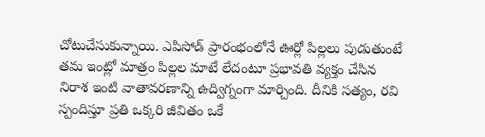చోటుచేసుకున్నాయి. ఎపిసోడ్ ప్రారంభంలోనే ఊర్లో పిల్లలు పుడుతుంటే తమ ఇంట్లో మాత్రం పిల్లల మాటే లేదంటూ ప్రభావతి వ్యక్తం చేసిన నిరాశ ఇంటి వాతావరణాన్ని ఉద్విగ్నంగా మార్చింది. దీనికి సత్యం, రవి స్పందిస్తూ ప్రతి ఒక్కరి జీవితం ఒకే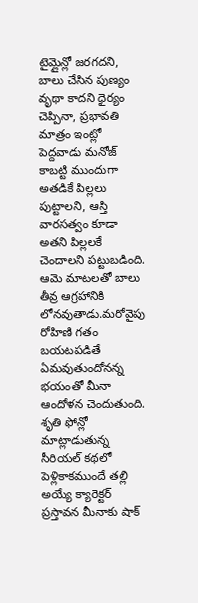టైమ్లైన్లో జరగదని, బాలు చేసిన పుణ్యం వృథా కాదని ధైర్యం చెప్పినా, ప్రభావతి మాత్రం ఇంట్లో పెద్దవాడు మనోజ్ కాబట్టి ముందుగా అతడికే పిల్లలు పుట్టాలని, ఆస్తి వారసత్వం కూడా అతని పిల్లలకే చెందాలని పట్టుబడింది. ఆమె మాటలతో బాలు తీవ్ర ఆగ్రహానికి లోనవుతాడు.మరోవైపు రోహిణి గతం బయటపడితే ఏమవుతుందోనన్న భయంతో మీనా ఆందోళన చెందుతుంది.
శృతి ఫోన్లో మాట్లాడుతున్న సీరియల్ కథలో పెళ్లికాకముందే తల్లి అయ్యే క్యారెక్టర్ ప్రస్తావన మీనాకు షాక్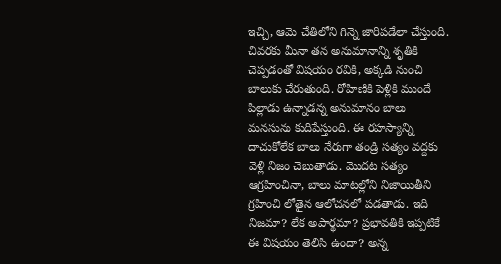ఇచ్చి, ఆమె చేతిలోని గిన్నె జారిపడేలా చేస్తుంది. చివరకు మీనా తన అనుమానాన్ని శృతికి చెప్పడంతో విషయం రవికి, అక్కడి నుంచి బాలుకు చేరుతుంది. రోహిణికి పెళ్లికి ముందే పిల్లాడు ఉన్నాడన్న అనుమానం బాలు మనసును కుదిపేస్తుంది. ఈ రహస్యాన్ని దాచుకోలేక బాలు నేరుగా తండ్రి సత్యం వద్దకు వెళ్లి నిజం చెబుతాడు. మొదట సత్యం ఆగ్రహించినా, బాలు మాటల్లోని నిజాయితీని గ్రహించి లోతైన ఆలోచనలో పడతాడు. ఇది నిజమా? లేక అపార్థమా? ప్రభావతికి ఇప్పటికే ఈ విషయం తెలిసి ఉందా? అన్న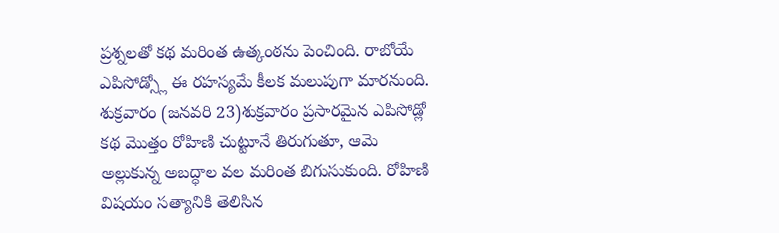ప్రశ్నలతో కథ మరింత ఉత్కంఠను పెంచింది. రాబోయే ఎపిసోడ్స్లో ఈ రహస్యమే కీలక మలుపుగా మారనుంది.
శుక్రవారం (జనవరి 23)శుక్రవారం ప్రసారమైన ఎపిసోడ్లో కథ మొత్తం రోహిణి చుట్టూనే తిరుగుతూ, ఆమె అల్లుకున్న అబద్ధాల వల మరింత బిగుసుకుంది. రోహిణి విషయం సత్యానికి తెలిసిన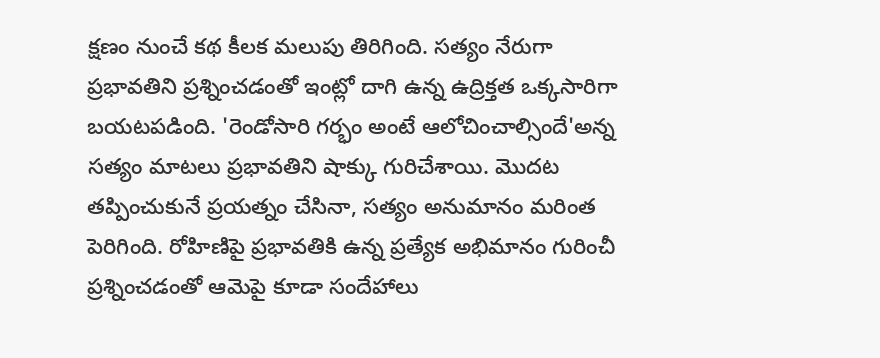క్షణం నుంచే కథ కీలక మలుపు తిరిగింది. సత్యం నేరుగా ప్రభావతిని ప్రశ్నించడంతో ఇంట్లో దాగి ఉన్న ఉద్రిక్తత ఒక్కసారిగా బయటపడింది. 'రెండోసారి గర్భం అంటే ఆలోచించాల్సిందే'అన్న సత్యం మాటలు ప్రభావతిని షాక్కు గురిచేశాయి. మొదట తప్పించుకునే ప్రయత్నం చేసినా, సత్యం అనుమానం మరింత పెరిగింది. రోహిణిపై ప్రభావతికి ఉన్న ప్రత్యేక అభిమానం గురించీ ప్రశ్నించడంతో ఆమెపై కూడా సందేహాలు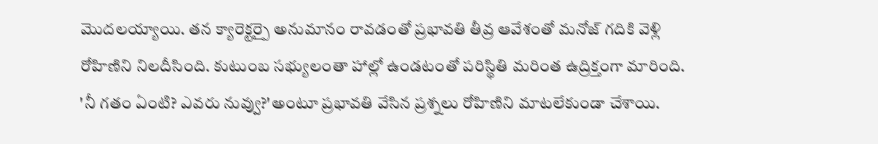మొదలయ్యాయి. తన క్యారెక్టర్పై అనుమానం రావడంతో ప్రభావతి తీవ్ర ఆవేశంతో మనోజ్ గదికి వెళ్లి రోహిణిని నిలదీసింది. కుటుంబ సభ్యులంతా హాల్లో ఉండటంతో పరిస్థితి మరింత ఉద్రిక్తంగా మారింది.
'నీ గతం ఏంటి? ఎవరు నువ్వు?'అంటూ ప్రభావతి వేసిన ప్రశ్నలు రోహిణిని మాటలేకుండా చేశాయి.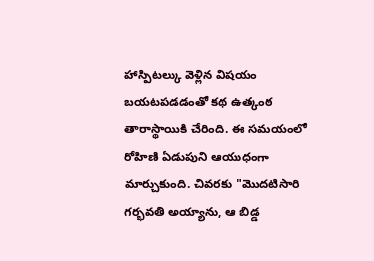హాస్పిటల్కు వెళ్లిన విషయం బయటపడడంతో కథ ఉత్కంఠ తారాస్థాయికి చేరింది. ఈ సమయంలో రోహిణి ఏడుపుని ఆయుధంగా మార్చుకుంది. చివరకు "మొదటిసారి గర్భవతి అయ్యాను, ఆ బిడ్డ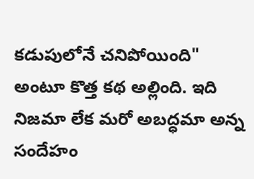కడుపులోనే చనిపోయింది" అంటూ కొత్త కథ అల్లింది. ఇది నిజమా లేక మరో అబద్ధమా అన్న సందేహం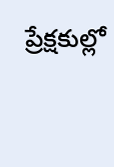ప్రేక్షకుల్లో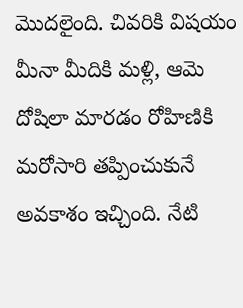మొదలైంది. చివరికి విషయం మీనా మీదికి మళ్లి, ఆమె దోషిలా మారడం రోహిణికి మరోసారి తప్పించుకునే అవకాశం ఇచ్చింది. నేటి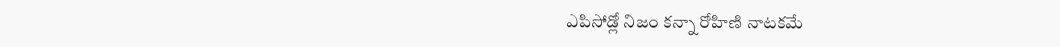ఎపిసోడ్లో నిజం కన్నా రోహిణి నాటకమే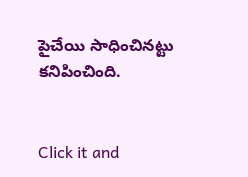పైచేయి సాధించినట్టు కనిపించింది.


Click it and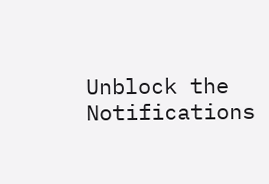Unblock the Notifications